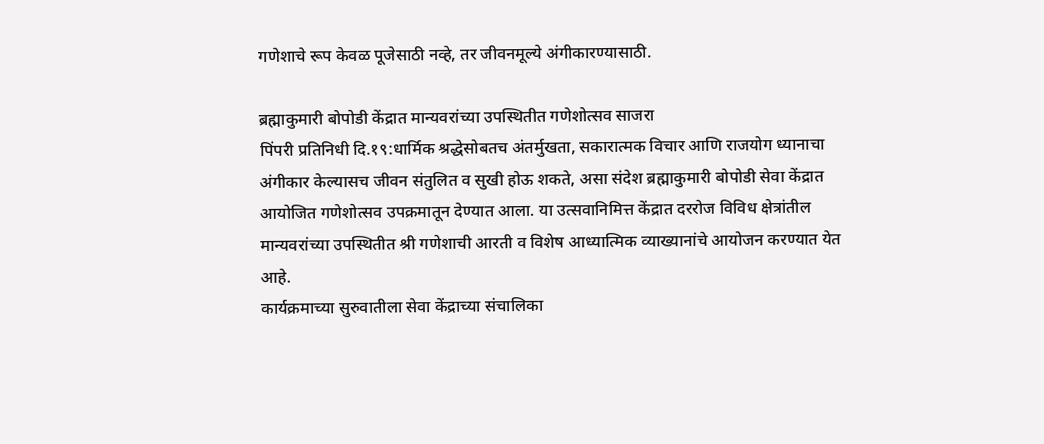गणेशाचे रूप केवळ पूजेसाठी नव्हे, तर जीवनमूल्ये अंगीकारण्यासाठी.

ब्रह्माकुमारी बोपोडी केंद्रात मान्यवरांच्या उपस्थितीत गणेशोत्सव साजरा
पिंपरी प्रतिनिधी दि.१९:धार्मिक श्रद्धेसोबतच अंतर्मुखता, सकारात्मक विचार आणि राजयोग ध्यानाचा अंगीकार केल्यासच जीवन संतुलित व सुखी होऊ शकते, असा संदेश ब्रह्माकुमारी बोपोडी सेवा केंद्रात आयोजित गणेशोत्सव उपक्रमातून देण्यात आला. या उत्सवानिमित्त केंद्रात दररोज विविध क्षेत्रांतील मान्यवरांच्या उपस्थितीत श्री गणेशाची आरती व विशेष आध्यात्मिक व्याख्यानांचे आयोजन करण्यात येत आहे.
कार्यक्रमाच्या सुरुवातीला सेवा केंद्राच्या संचालिका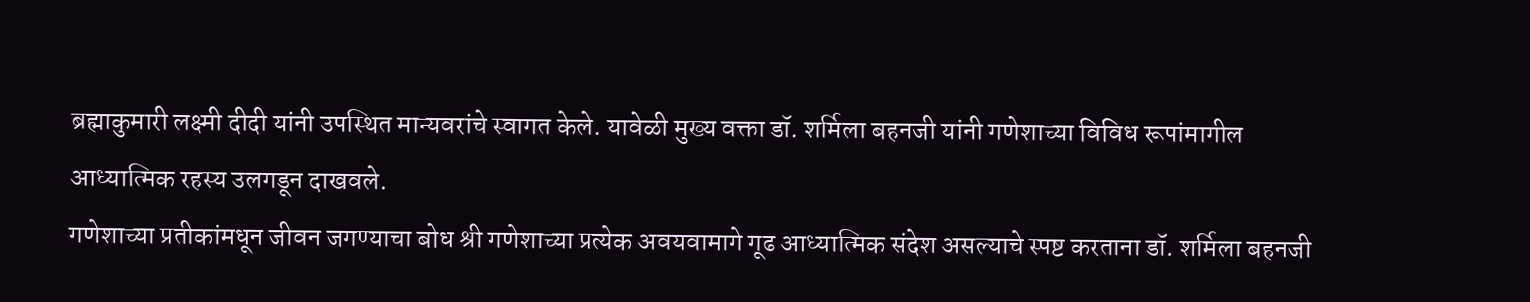ब्रह्माकुमारी लक्ष्मी दीदी यांनी उपस्थित मान्यवरांचे स्वागत केले. यावेळी मुख्य वक्ता डॉ. शर्मिला बहनजी यांनी गणेशाच्या विविध रूपांमागील आध्यात्मिक रहस्य उलगडून दाखवले.
गणेशाच्या प्रतीकांमधून जीवन जगण्याचा बोध श्री गणेशाच्या प्रत्येक अवयवामागे गूढ आध्यात्मिक संदेश असल्याचे स्पष्ट करताना डॉ. शर्मिला बहनजी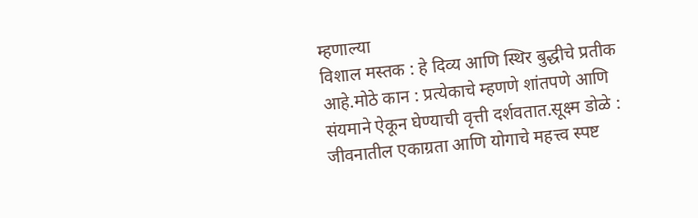म्हणाल्या
विशाल मस्तक : हे दिव्य आणि स्थिर बुद्धीचे प्रतीक आहे.मोठे कान : प्रत्येकाचे म्हणणे शांतपणे आणि संयमाने ऐकून घेण्याची वृत्ती दर्शवतात.सूक्ष्म डोळे : जीवनातील एकाग्रता आणि योगाचे महत्त्व स्पष्ट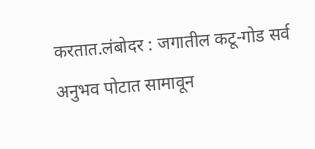करतात.लंबोदर : जगातील कटू-गोड सर्व अनुभव पोटात सामावून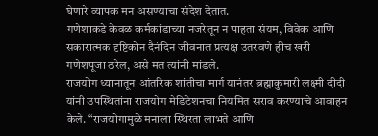घेणारे व्यापक मन असण्याचा संदेश देतात.
गणेशाकडे केवळ कर्मकांडाच्या नजरेतून न पाहता संयम, विवेक आणि सकारात्मक दृष्टिकोन दैनंदिन जीवनात प्रत्यक्ष उतरवणे हीच खरी गणेशपूजा ठरेल, असे मत त्यांनी मांडले.
राजयोग ध्यानातून आंतरिक शांतीचा मार्ग यानंतर ब्रह्माकुमारी लक्ष्मी दीदी यांनी उपस्थितांना राजयोग मेडिटेशनचा नियमित सराव करण्याचे आवाहन केले. “राजयोगामुळे मनाला स्थिरता लाभते आणि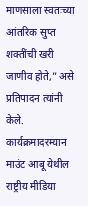माणसाला स्वतःच्या आंतरिक सुप्त शक्तींची खरी जाणीव होते,” असे प्रतिपादन त्यांनी केले.
कार्यक्रमादरम्यान माउंट आबू येथील राष्ट्रीय मीडिया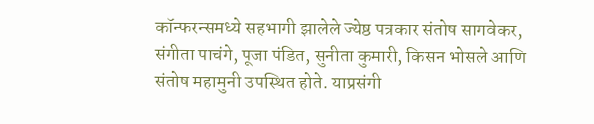कॉन्फरन्समध्ये सहभागी झालेले ज्येष्ठ पत्रकार संतोष सागवेकर, संगीता पाचंगे, पूजा पंडित, सुनीता कुमारी, किसन भोसले आणि संतोष महामुनी उपस्थित होते. याप्रसंगी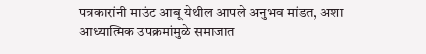पत्रकारांनी माउंट आबू येथील आपले अनुभव मांडत, अशा आध्यात्मिक उपक्रमांमुळे समाजात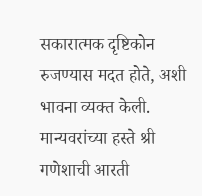सकारात्मक दृष्टिकोन रुजण्यास मदत होते, अशी भावना व्यक्त केली. मान्यवरांच्या हस्ते श्री गणेशाची आरती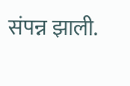संपन्न झाली.